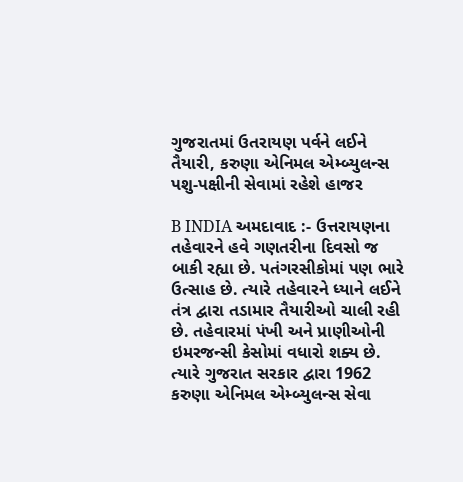ગુજરાતમાં ઉતરાયણ પર્વને લઈને તૈયારી, કરુણા એનિમલ એમ્બ્યુલન્સ પશુ-પક્ષીની સેવામાં રહેશે હાજર

B INDIA અમદાવાદ :- ઉત્તરાયણના તહેવારને હવે ગણતરીના દિવસો જ બાકી રહ્યા છે. પતંગરસીકોમાં પણ ભારે ઉત્સાહ છે. ત્યારે તહેવારને ધ્યાને લઈને તંત્ર દ્વારા તડામાર તૈયારીઓ ચાલી રહી છે. તહેવારમાં પંખી અને પ્રાણીઓની ઇમરજન્સી કેસોમાં વધારો શક્ય છે. ત્યારે ગુજરાત સરકાર દ્વારા 1962 કરુણા એનિમલ એમ્બ્યુલન્સ સેવા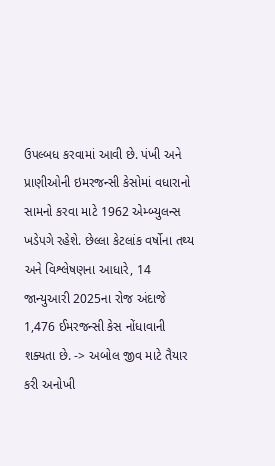ઉપલ્બધ કરવામાં આવી છે. પંખી અને પ્રાણીઓની ઇમરજન્સી કેસોમાં વધારાનો સામનો કરવા માટે 1962 એમ્બ્યુલન્સ ખડેપગે રહેશે. છેલ્લા કેટલાંક વર્ષોના તથ્ય અને વિશ્લેષણના આધારે, 14 જાન્યુઆરી 2025ના રોજ અંદાજે 1,476 ઈમરજન્સી કેસ નોંધાવાની શક્યતા છે. -> અબોલ જીવ માટે તૈયાર કરી અનોખી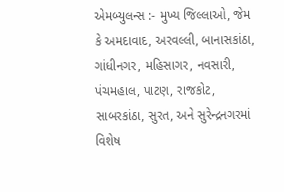એમબ્યુલન્સ :- મુખ્ય જિલ્લાઓ, જેમ કે અમદાવાદ, અરવલ્લી, બાનાસકાંઠા, ગાંધીનગર, મહિસાગર, નવસારી, પંચમહાલ, પાટણ, રાજકોટ, સાબરકાંઠા, સુરત, અને સુરેન્દ્રનગરમાં વિશેષ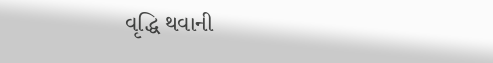વૃદ્ધિ થવાની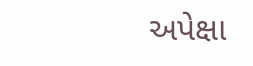અપેક્ષા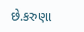છે.કરુણા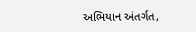અભિયાન અંતર્ગત,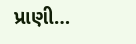પ્રાણી…